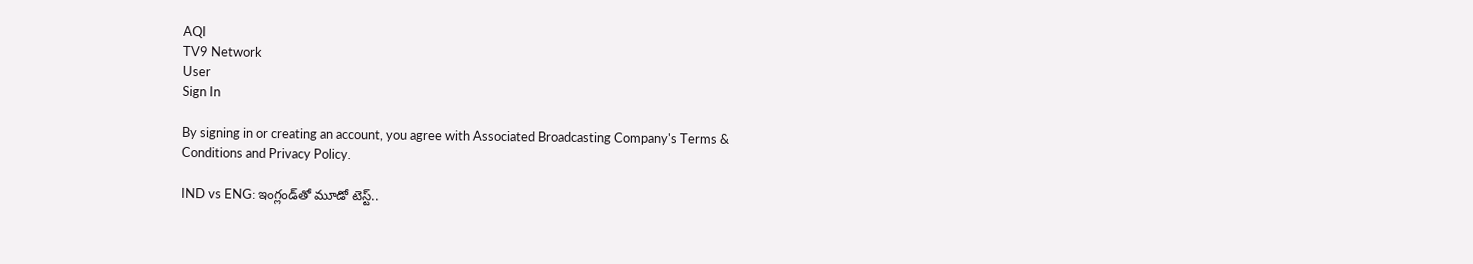AQI
TV9 Network
User
Sign In

By signing in or creating an account, you agree with Associated Broadcasting Company's Terms & Conditions and Privacy Policy.

IND vs ENG: ఇంగ్లండ్‌తో మూడో టెస్ట్‌..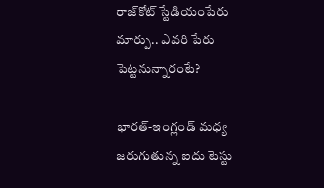రాజ్‌కోట్‌ స్టేడియంపేరు మార్పు.. ఎవరి పేరు పెట్టనున్నారంటే?

భారత్-ఇంగ్లండ్ మధ్య జరుగుతున్న ఐదు టెస్టు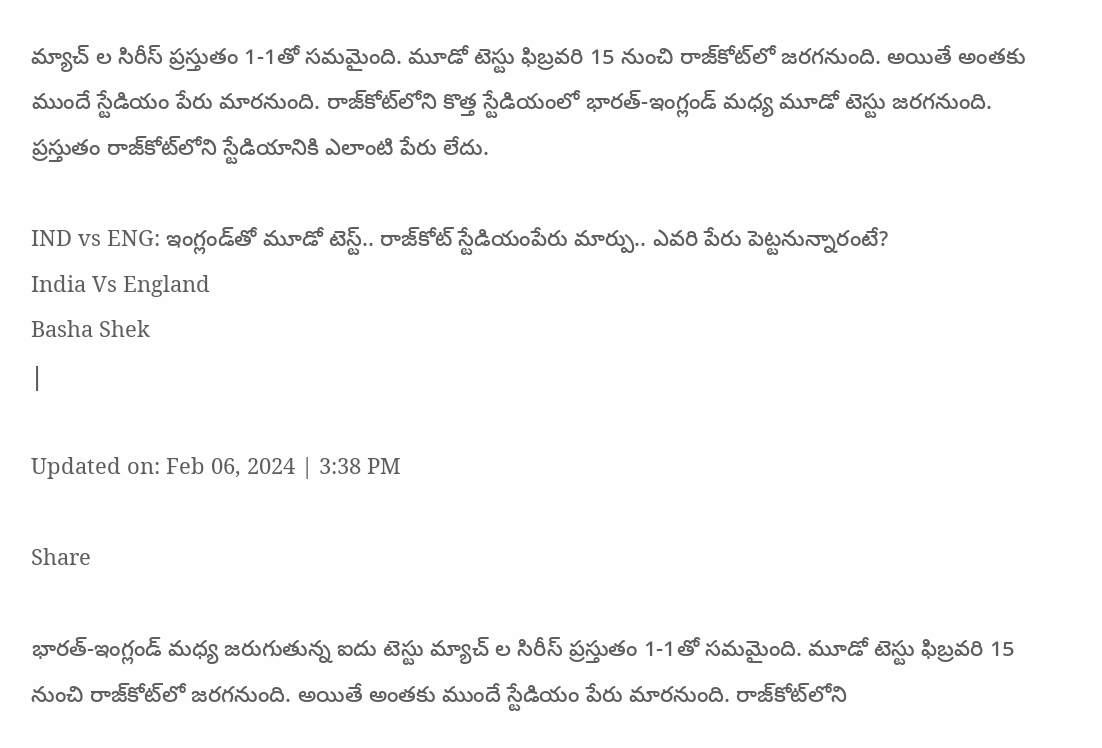మ్యాచ్ ల సిరీస్ ప్రస్తుతం 1-1తో సమమైంది. మూడో టెస్టు ఫిబ్రవరి 15 నుంచి రాజ్‌కోట్‌లో జరగనుంది. అయితే అంతకు ముందే స్టేడియం పేరు మారనుంది. రాజ్‌కోట్‌లోని కొత్త స్టేడియంలో భారత్-ఇంగ్లండ్ మధ్య మూడో టెస్టు జరగనుంది. ప్రస్తుతం రాజ్‌కోట్‌లోని స్టేడియానికి ఎలాంటి పేరు లేదు.

IND vs ENG: ఇంగ్లండ్‌తో మూడో టెస్ట్‌.. రాజ్‌కోట్‌ స్టేడియంపేరు మార్పు.. ఎవరి పేరు పెట్టనున్నారంటే?
India Vs England
Basha Shek
|

Updated on: Feb 06, 2024 | 3:38 PM

Share

భారత్-ఇంగ్లండ్ మధ్య జరుగుతున్న ఐదు టెస్టు మ్యాచ్ ల సిరీస్ ప్రస్తుతం 1-1తో సమమైంది. మూడో టెస్టు ఫిబ్రవరి 15 నుంచి రాజ్‌కోట్‌లో జరగనుంది. అయితే అంతకు ముందే స్టేడియం పేరు మారనుంది. రాజ్‌కోట్‌లోని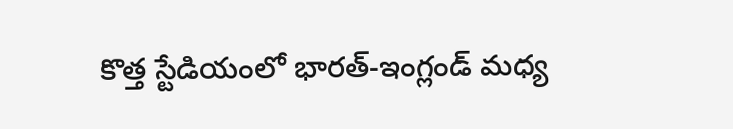కొత్త స్టేడియంలో భారత్-ఇంగ్లండ్ మధ్య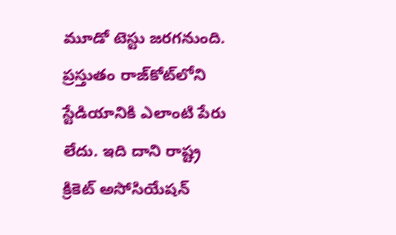మూడో టెస్టు జరగనుంది. ప్రస్తుతం రాజ్‌కోట్‌లోని స్టేడియానికి ఎలాంటి పేరు లేదు. ఇది దాని రాష్ట్ర క్రికెట్ అసోసియేషన్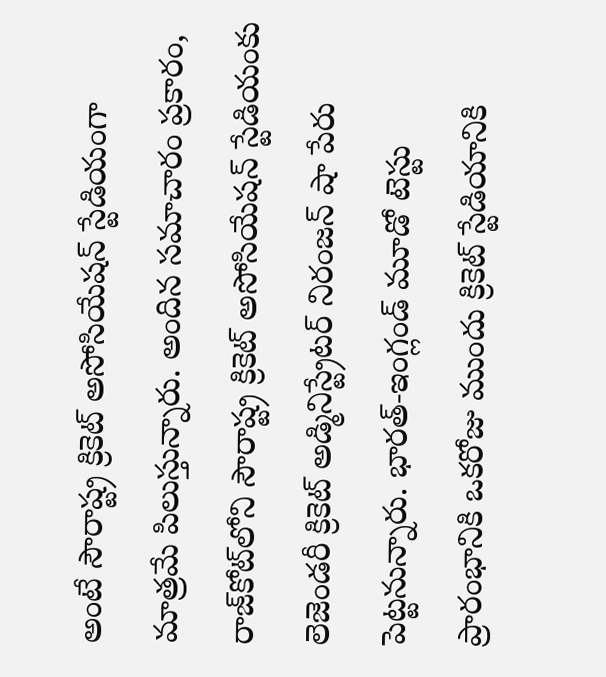అంటే సౌరాష్ట్ర క్రికెట్ అసోసియేషన్ స్టేడియంగా మాత్రమే పిలుస్తున్నారు. అందిన సమాచారం ప్రకారం, రాజ్‌కోట్‌లోని సౌరాష్ట్ర క్రికెట్ అసోసియేషన్ స్టేడియంకు లెజెండరీ క్రికెట్ అడ్మినిస్ట్రేటర్ నిరంజన్ షా పేరు పెట్టనున్నారు. భారత్-ఇంగ్లండ్ మూడో టెస్టు ప్రారంభానికి ఒకరోజు ముందు క్రికెట్ స్టేడియానికి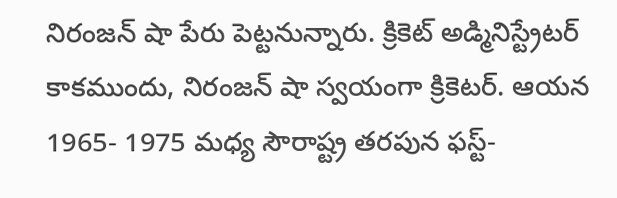నిరంజన్ షా పేరు పెట్టనున్నారు. క్రికెట్ అడ్మినిస్ట్రేటర్ కాకముందు, నిరంజన్ షా స్వయంగా క్రికెటర్. ఆయన 1965- 1975 మధ్య సౌరాష్ట్ర తరపున ఫస్ట్-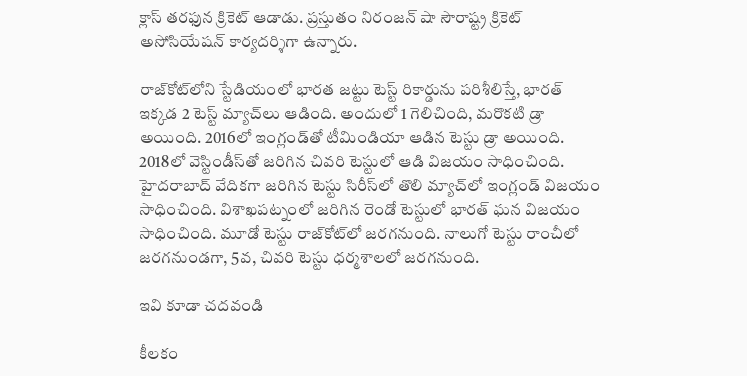క్లాస్ తరఫున క్రికెట్ ఆడాడు. ప్రస్తుతం నిరంజన్ షా సౌరాష్ట్ర క్రికెట్ అసోసియేషన్ కార్యదర్శిగా ఉన్నారు.

రాజ్‌కోట్‌లోని స్టేడియంలో భారత జట్టు టెస్ట్ రికార్డును పరిశీలిస్తే, భారత్ ఇక్కడ 2 టెస్ట్ మ్యాచ్‌లు ఆడింది. అందులో 1 గెలిచింది, మరొకటి డ్రా అయింది. 2016లో ఇంగ్లండ్‌తో టీమిండియా ఆడిన టెస్టు డ్రా అయింది. 2018లో వెస్టిండీస్‌తో జరిగిన చివరి టెస్టులో ఆడి విజయం సాధించింది. హైదరాబాద్ వేదికగా జరిగిన టెస్టు సిరీస్‌లో తొలి మ్యాచ్‌లో ఇంగ్లండ్‌ విజయం సాధించింది. విశాఖపట్నంలో జరిగిన రెండో టెస్టులో భారత్ ఘన విజయం సాధించింది. మూడో టెస్టు రాజ్‌కోట్‌లో జరగనుంది. నాలుగో టెస్టు రాంచీలో జరగనుండగా, 5వ, చివరి టెస్టు ధర్మశాలలో జరగనుంది.

ఇవి కూడా చదవండి

కీలకం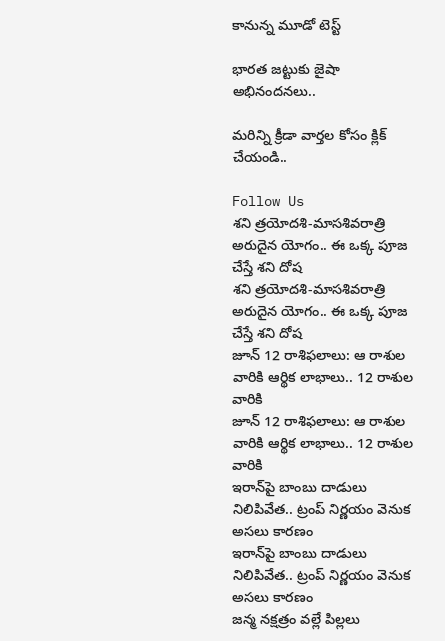కానున్న మూడో టెస్ట్

భారత జట్టుకు జైషా అభినందనలు..

మరిన్ని క్రీడా వార్తల కోసం క్లిక్ చేయండి..

Follow Us
శని త్రయోదశి-మాసశివరాత్రి అరుదైన యోగం.. ఈ ఒక్క పూజ చేస్తే శని దోష
శని త్రయోదశి-మాసశివరాత్రి అరుదైన యోగం.. ఈ ఒక్క పూజ చేస్తే శని దోష
జూన్ 12 రాశిఫలాలు: ఆ రాశుల వారికి ఆర్థిక లాభాలు.. 12 రాశుల వారికి
జూన్ 12 రాశిఫలాలు: ఆ రాశుల వారికి ఆర్థిక లాభాలు.. 12 రాశుల వారికి
ఇరాన్‌పై బాంబు దాడులు నిలిపివేత.. ట్రంప్ నిర్ణయం వెనుక అసలు కారణం
ఇరాన్‌పై బాంబు దాడులు నిలిపివేత.. ట్రంప్ నిర్ణయం వెనుక అసలు కారణం
జన్మ నక్షత్రం వల్లే పిల్లలు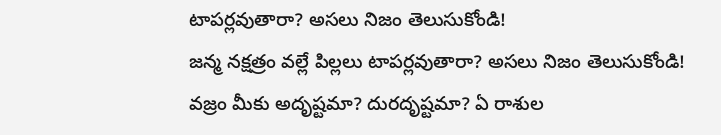టాపర్లవుతారా? అసలు నిజం తెలుసుకోండి!
జన్మ నక్షత్రం వల్లే పిల్లలు టాపర్లవుతారా? అసలు నిజం తెలుసుకోండి!
వజ్రం మీకు అదృష్టమా? దురదృష్టమా? ఏ రాశుల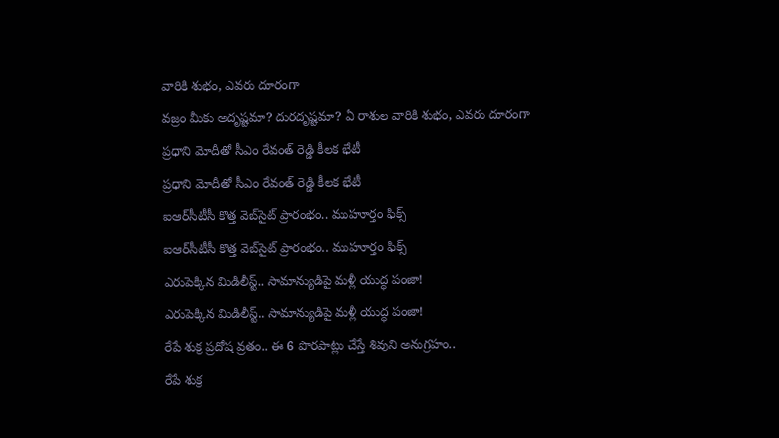వారికి శుభం, ఎవరు దూరంగా
వజ్రం మీకు అదృష్టమా? దురదృష్టమా? ఏ రాశుల వారికి శుభం, ఎవరు దూరంగా
ప్రధాని మోదీతో సీఎం రేవంత్ రెడ్డి కీలక భేటీ
ప్రధాని మోదీతో సీఎం రేవంత్ రెడ్డి కీలక భేటీ
ఐఆర్‌సీటీసీ కొత్త వెబ్‌సైట్ ప్రారంభం.. ముహూర్తం ఫిక్స్
ఐఆర్‌సీటీసీ కొత్త వెబ్‌సైట్ ప్రారంభం.. ముహూర్తం ఫిక్స్
ఎరుపెక్కిన మిడిలీస్ట్.. సామాన్యుడిపై మళ్లీ యుద్ధ పంజా!
ఎరుపెక్కిన మిడిలీస్ట్.. సామాన్యుడిపై మళ్లీ యుద్ధ పంజా!
రేపే శుక్ర ప్రదోష వ్రతం.. ఈ 6 పొరపాట్లు చేస్తే శివుని అనుగ్రహం..
రేపే శుక్ర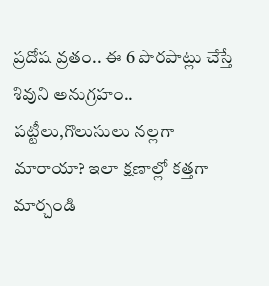ప్రదోష వ్రతం.. ఈ 6 పొరపాట్లు చేస్తే శివుని అనుగ్రహం..
పట్టీలు,గొలుసులు నల్లగా మారాయా? ఇలా క్షణాల్లో కత్తగా మార్చండి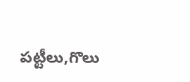పట్టీలు,గొలు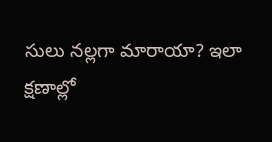సులు నల్లగా మారాయా? ఇలా క్షణాల్లో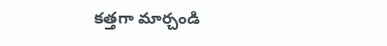కత్తగా మార్చండి